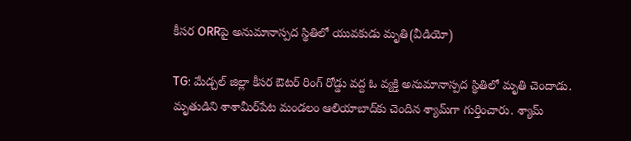కీసర ORRపై అనుమానాస్పద స్థితిలో యువకుడు మృతి(వీడియో)

TG: మేడ్చల్ జిల్లా కీసర ఔటర్ రింగ్ రోడ్డు వద్ద ఓ వ్యక్తి అనుమానాస్పద స్థితిలో మృతి చెందాడు. మృతుడిని శాశామీర్‌పేట మండలం ఆలియాబాద్‌కు చెందిన శ్యామ్‌గా గుర్తించారు. శ్యామ్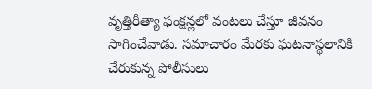వృత్తిరీత్యా ఫంక్షన్లలో వంటలు చేస్తూ జీవనం సాగించేవాడు. సమాచారం మేరకు ఘటనాస్థలానికి చేరుకున్న పోలీసులు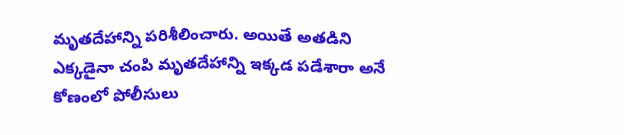మృతదేహాన్ని పరిశీలించారు. అయితే అతడిని ఎక్కడైనా చంపి మృతదేహాన్ని ఇక్కడ పడేశారా అనే కోణంలో పోలీసులు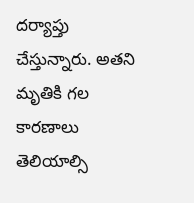దర్యాప్తు చేస్తున్నారు. అతని మృతికి గల కారణాలు తెలియాల్సి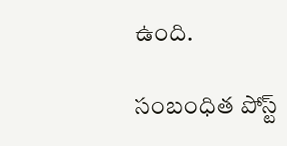ఉంది.

సంబంధిత పోస్ట్